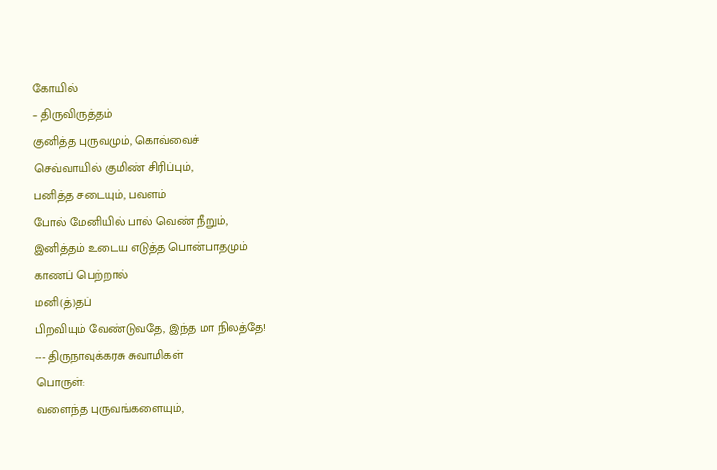கோயில்
– திருவிருத்தம்
குனித்த புருவமும், கொவ்வைச்
செவ்வாயில் குமிண் சிரிப்பும்,
பனித்த சடையும், பவளம்
போல் மேனியில் பால் வெண் நீறும்,
இனித்தம் உடைய எடுத்த பொன்பாதமும்
காணப் பெற்றால்
மனி(த்)தப்
பிறவியும் வேண்டுவதே, இந்த மா நிலத்தே!
--- திருநாவுக்கரசு சுவாமிகள்
பொருள்:
வளைந்த புருவங்களையும்,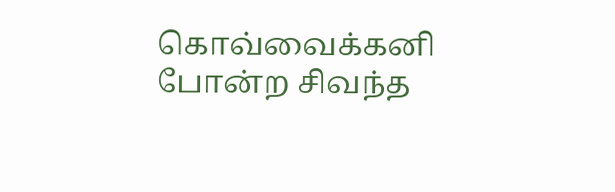கொவ்வைக்கனி
போன்ற சிவந்த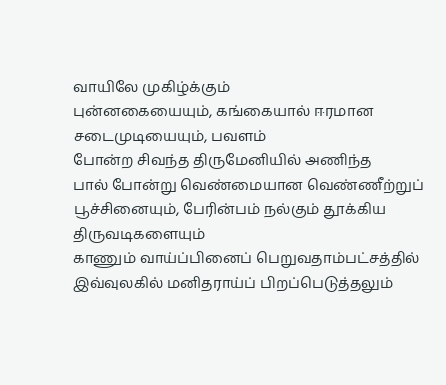வாயிலே முகிழ்க்கும்
புன்னகையையும், கங்கையால் ஈரமான சடைமுடியையும், பவளம்
போன்ற சிவந்த திருமேனியில் அணிந்த
பால் போன்று வெண்மையான வெண்ணீற்றுப்
பூச்சினையும், பேரின்பம் நல்கும் தூக்கிய திருவடிகளையும்
காணும் வாய்ப்பினைப் பெறுவதாம்பட்சத்தில் இவ்வுலகில் மனிதராய்ப் பிறப்பெடுத்தலும்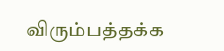விரும்பத்தக்க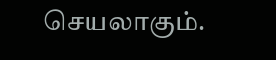செயலாகும்.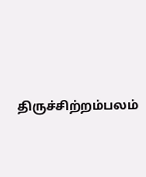திருச்சிற்றம்பலம்